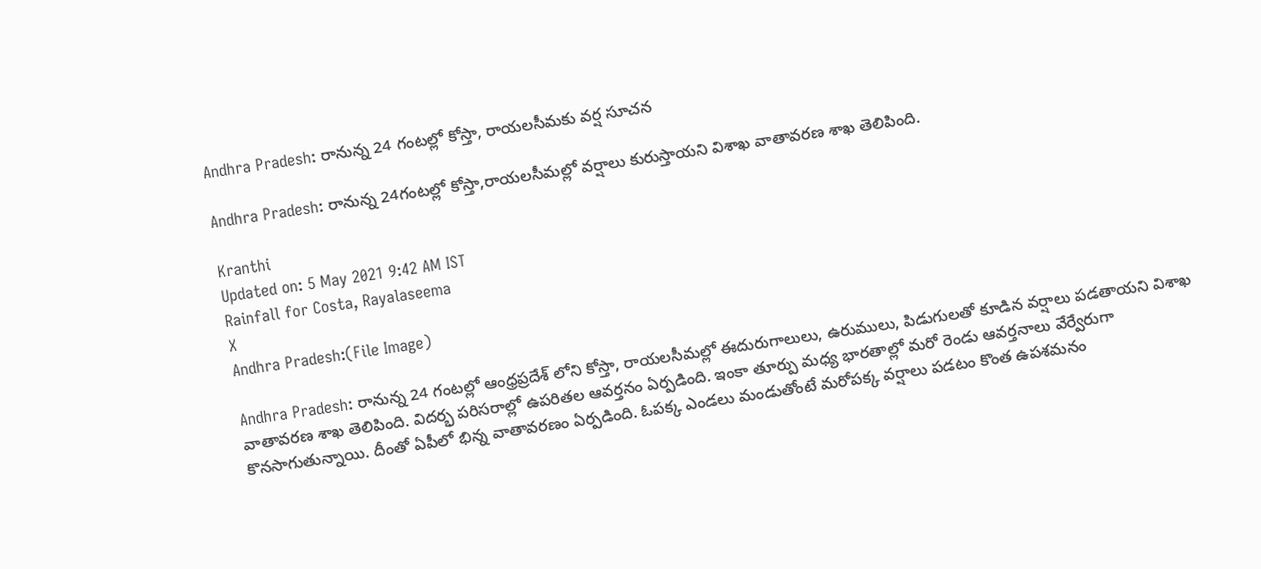Andhra Pradesh: రానున్న 24 గంటల్లో కోస్తా, రాయలసీమకు వర్ష సూచన

Andhra Pradesh: రానున్న 24గంటల్లో కోస్తా,రాయలసీమల్లో వర్షాలు కురుస్తాయని విశాఖ వాతావరణ శాఖ తెలిపింది.

Kranthi
Updated on: 5 May 2021 9:42 AM IST
Rainfall for Costa, Rayalaseema
X
Andhra Pradesh:(File Image)

Andhra Pradesh: రానున్న 24 గంటల్లో ఆంధ్రప్రదేశ్ లోని కోస్తా, రాయలసీమల్లో ఈదురుగాలులు, ఉరుములు, పిడుగులతో కూడిన వర్షాలు పడతాయని విశాఖ వాతావరణ శాఖ తెలిపింది. విదర్భ పరిసరాల్లో ఉపరితల ఆవర్తనం ఏర్పడింది. ఇంకా తూర్పు మధ్య భారతాల్లో మరో రెండు ఆవర్తనాలు వేర్వేరుగా కొనసాగుతున్నాయి. దీంతో ఏపీలో భిన్న వాతావరణం ఏర్పడింది. ఓపక్క ఎండలు మండుతోంటే మరోపక్క వర్షాలు పడటం కొంత ఉపశమనం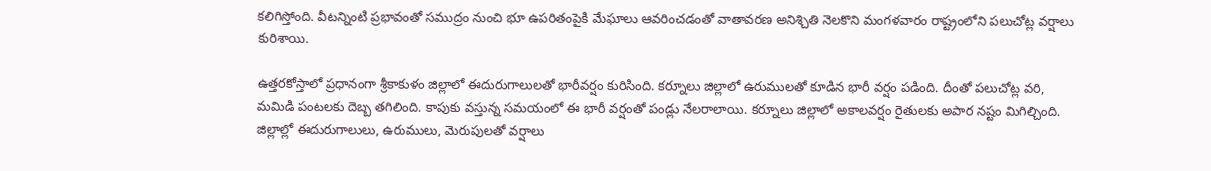కలిగిస్తోంది. వీటన్నింటి ప్రభావంతో సముద్రం నుంచి భూ ఉపరితంపైకి మేఘాలు ఆవరించడంతో వాతావరణ అనిశ్చితి నెలకొని మంగళవారం రాష్ట్రంలోని పలుచోట్ల వర్షాలు కురిశాయి.

ఉత్తరకోస్తాలో ప్రధానంగా శ్రీకాకుళం జిల్లాలో ఈదురుగాలులతో భారీవర్షం కురిసింది. కర్నూలు జిల్లాలో ఉరుములతో కూడిన భారీ వర్షం పడింది. దీంతో పలుచోట్ల వరి, మమిడి పంటలకు దెబ్బ తగిలింది. కాపుకు వస్తున్న సమయంలో ఈ భారీ వర్షంతో పండ్లు నేలరాలాయి. కర్నూలు జిల్లాలో అకాలవర్షం రైతులకు అపార నష్టం మిగిల్చింది. జిల్లాల్లో ఈదురుగాలులు, ఉరుములు, మెరుపులతో వర్షాలు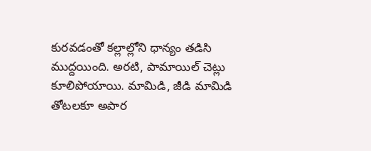కురవడంతో కల్లాల్లోని ధాన్యం తడిసి ముద్దయింది. అరటి, పామాయిల్‌ చెట్లు కూలిపోయాయి. మామిడి, జీడి మామిడి తోటలకూ అపార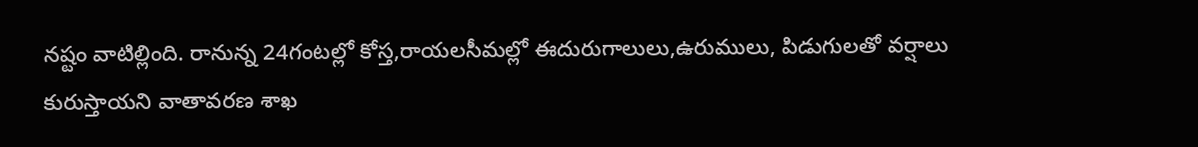నష్టం వాటిల్లింది. రానున్న 24గంటల్లో కోస్త,రాయలసీమల్లో ఈదురుగాలులు,ఉరుములు, పిడుగులతో వర్షాలు కురుస్తాయని వాతావరణ శాఖ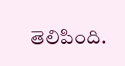తెలిపింది.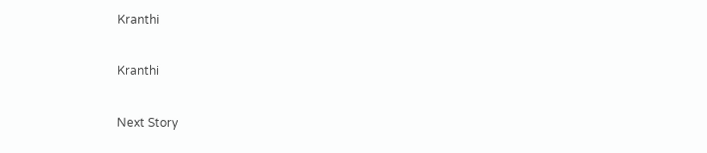Kranthi

Kranthi

Next Story